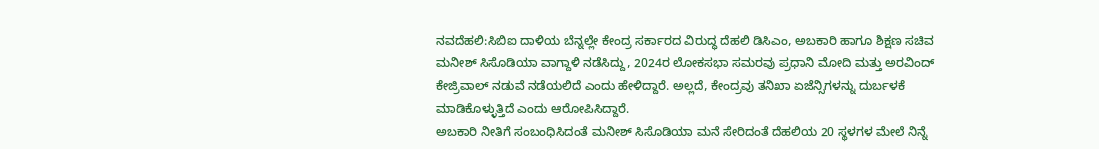ನವದೆಹಲಿ:ಸಿಬಿಐ ದಾಳಿಯ ಬೆನ್ನಲ್ಲೇ ಕೇಂದ್ರ ಸರ್ಕಾರದ ವಿರುದ್ಧ ದೆಹಲಿ ಡಿಸಿಎಂ, ಅಬಕಾರಿ ಹಾಗೂ ಶಿಕ್ಷಣ ಸಚಿವ ಮನೀಶ್ ಸಿಸೊಡಿಯಾ ವಾಗ್ದಾಳಿ ನಡೆಸಿದ್ದು, 2024ರ ಲೋಕಸಭಾ ಸಮರವು ಪ್ರಧಾನಿ ಮೋದಿ ಮತ್ತು ಅರವಿಂದ್ ಕೇಜ್ರಿವಾಲ್ ನಡುವೆ ನಡೆಯಲಿದೆ ಎಂದು ಹೇಳಿದ್ದಾರೆ. ಅಲ್ಲದೆ, ಕೇಂದ್ರವು ತನಿಖಾ ಏಜೆನ್ಸಿಗಳನ್ನು ದುರ್ಬಳಕೆ ಮಾಡಿಕೊಳ್ಳುತ್ತಿದೆ ಎಂದು ಆರೋಪಿಸಿದ್ದಾರೆ.
ಅಬಕಾರಿ ನೀತಿಗೆ ಸಂಬಂಧಿಸಿದಂತೆ ಮನೀಶ್ ಸಿಸೊಡಿಯಾ ಮನೆ ಸೇರಿದಂತೆ ದೆಹಲಿಯ 20 ಸ್ಥಳಗಳ ಮೇಲೆ ನಿನ್ನೆ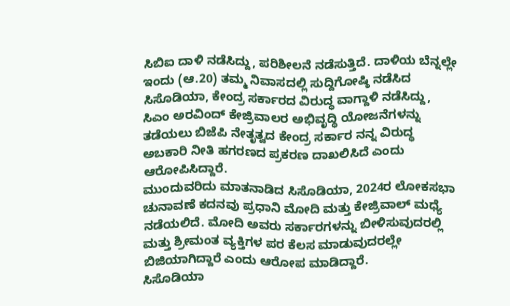ಸಿಬಿಐ ದಾಳಿ ನಡೆಸಿದ್ದು, ಪರಿಶೀಲನೆ ನಡೆಸುತ್ತಿದೆ. ದಾಳಿಯ ಬೆನ್ನಲ್ಲೇ ಇಂದು (ಆ.20) ತಮ್ಮ ನಿವಾಸದಲ್ಲಿ ಸುದ್ದಿಗೋಷ್ಠಿ ನಡೆಸಿದ ಸಿಸೊಡಿಯಾ, ಕೇಂದ್ರ ಸರ್ಕಾರದ ವಿರುದ್ಧ ವಾಗ್ದಾಳಿ ನಡೆಸಿದ್ದು, ಸಿಎಂ ಅರವಿಂದ್ ಕೇಜ್ರಿವಾಲರ ಅಭಿವೃದ್ಧಿ ಯೋಜನೆಗಳನ್ನು ತಡೆಯಲು ಬಿಜೆಪಿ ನೇತೃತ್ವದ ಕೇಂದ್ರ ಸರ್ಕಾರ ನನ್ನ ವಿರುದ್ಧ ಅಬಕಾರಿ ನೀತಿ ಹಗರಣದ ಪ್ರಕರಣ ದಾಖಲಿಸಿದೆ ಎಂದು ಆರೋಪಿಸಿದ್ದಾರೆ.
ಮುಂದುವರಿದು ಮಾತನಾಡಿದ ಸಿಸೊಡಿಯಾ, 2024ರ ಲೋಕಸಭಾ ಚುನಾವಣೆ ಕದನವು ಪ್ರಧಾನಿ ಮೋದಿ ಮತ್ತು ಕೇಜ್ರಿವಾಲ್ ಮಧ್ಯೆ ನಡೆಯಲಿದೆ. ಮೋದಿ ಅವರು ಸರ್ಕಾರಗಳನ್ನು ಬೀಳಿಸುವುದರಲ್ಲಿ ಮತ್ತು ಶ್ರೀಮಂತ ವ್ಯಕ್ತಿಗಳ ಪರ ಕೆಲಸ ಮಾಡುವುದರಲ್ಲೇ ಬಿಜಿಯಾಗಿದ್ದಾರೆ ಎಂದು ಆರೋಪ ಮಾಡಿದ್ದಾರೆ.
ಸಿಸೊಡಿಯಾ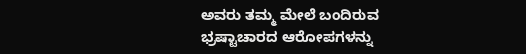ಅವರು ತಮ್ಮ ಮೇಲೆ ಬಂದಿರುವ ಭ್ರಷ್ಟಾಚಾರದ ಆರೋಪಗಳನ್ನು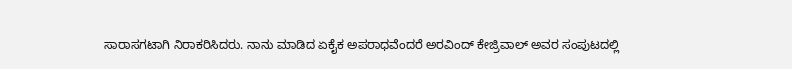ಸಾರಾಸಗಟಾಗಿ ನಿರಾಕರಿಸಿದರು. ನಾನು ಮಾಡಿದ ಏಕೈಕ ಅಪರಾಧವೆಂದರೆ ಅರವಿಂದ್ ಕೇಜ್ರಿವಾಲ್ ಅವರ ಸಂಪುಟದಲ್ಲಿ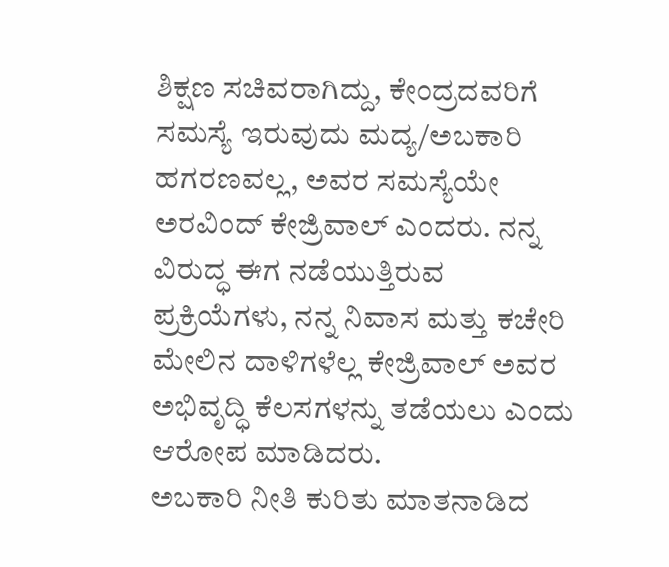ಶಿಕ್ಷಣ ಸಚಿವರಾಗಿದ್ದು, ಕೇಂದ್ರದವರಿಗೆ ಸಮಸ್ಯೆ ಇರುವುದು ಮದ್ಯ/ಅಬಕಾರಿ ಹಗರಣವಲ್ಲ, ಅವರ ಸಮಸ್ಯೆಯೇ ಅರವಿಂದ್ ಕೇಜ್ರಿವಾಲ್ ಎಂದರು. ನನ್ನ ವಿರುದ್ಧ ಈಗ ನಡೆಯುತ್ತಿರುವ ಪ್ರಕ್ರಿಯೆಗಳು, ನನ್ನ ನಿವಾಸ ಮತ್ತು ಕಚೇರಿ ಮೇಲಿನ ದಾಳಿಗಳೆಲ್ಲ ಕೇಜ್ರಿವಾಲ್ ಅವರ ಅಭಿವೃದ್ಧಿ ಕೆಲಸಗಳನ್ನು ತಡೆಯಲು ಎಂದು ಆರೋಪ ಮಾಡಿದರು.
ಅಬಕಾರಿ ನೀತಿ ಕುರಿತು ಮಾತನಾಡಿದ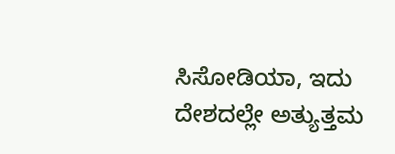ಸಿಸೋಡಿಯಾ, ಇದು ದೇಶದಲ್ಲೇ ಅತ್ಯುತ್ತಮ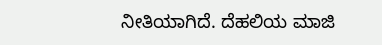ನೀತಿಯಾಗಿದೆ. ದೆಹಲಿಯ ಮಾಜಿ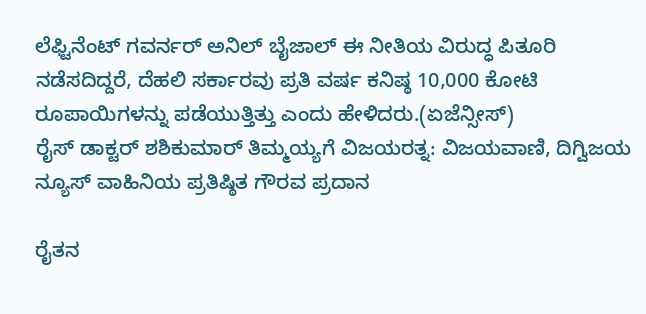ಲೆಫ್ಟಿನೆಂಟ್ ಗವರ್ನರ್ ಅನಿಲ್ ಬೈಜಾಲ್ ಈ ನೀತಿಯ ವಿರುದ್ಧ ಪಿತೂರಿ ನಡೆಸದಿದ್ದರೆ, ದೆಹಲಿ ಸರ್ಕಾರವು ಪ್ರತಿ ವರ್ಷ ಕನಿಷ್ಠ 10,000 ಕೋಟಿ ರೂಪಾಯಿಗಳನ್ನು ಪಡೆಯುತ್ತಿತ್ತು ಎಂದು ಹೇಳಿದರು.(ಏಜೆನ್ಸೀಸ್)
ರೈಸ್ ಡಾಕ್ಟರ್ ಶಶಿಕುಮಾರ್ ತಿಮ್ಮಯ್ಯಗೆ ವಿಜಯರತ್ನ: ವಿಜಯವಾಣಿ, ದಿಗ್ವಿಜಯ ನ್ಯೂಸ್ ವಾಹಿನಿಯ ಪ್ರತಿಷ್ಠಿತ ಗೌರವ ಪ್ರದಾನ

ರೈತನ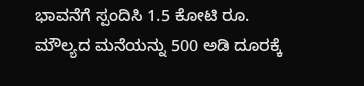ಭಾವನೆಗೆ ಸ್ಪಂದಿಸಿ 1.5 ಕೋಟಿ ರೂ. ಮೌಲ್ಯದ ಮನೆಯನ್ನು 500 ಅಡಿ ದೂರಕ್ಕೆ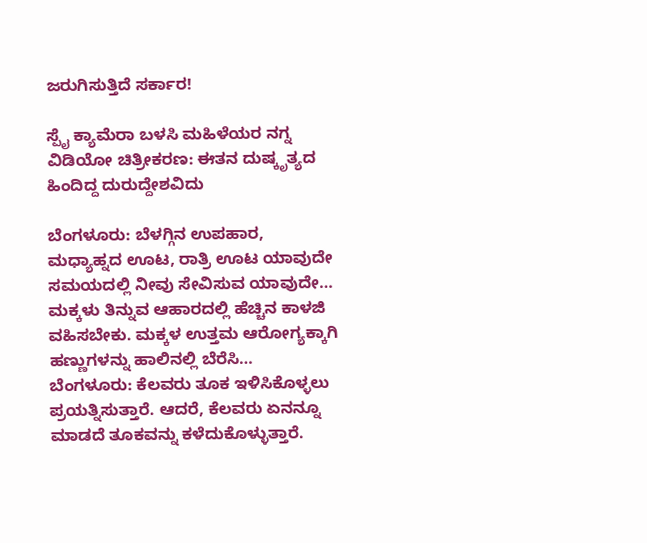ಜರುಗಿಸುತ್ತಿದೆ ಸರ್ಕಾರ!

ಸ್ಪೈ ಕ್ಯಾಮೆರಾ ಬಳಸಿ ಮಹಿಳೆಯರ ನಗ್ನ ವಿಡಿಯೋ ಚಿತ್ರೀಕರಣ: ಈತನ ದುಷ್ಕೃತ್ಯದ ಹಿಂದಿದ್ದ ದುರುದ್ದೇಶವಿದು

ಬೆಂಗಳೂರು: ಬೆಳಗ್ಗಿನ ಉಪಹಾರ, ಮಧ್ಯಾಹ್ನದ ಊಟ, ರಾತ್ರಿ ಊಟ ಯಾವುದೇ ಸಮಯದಲ್ಲಿ ನೀವು ಸೇವಿಸುವ ಯಾವುದೇ…
ಮಕ್ಕಳು ತಿನ್ನುವ ಆಹಾರದಲ್ಲಿ ಹೆಚ್ಚಿನ ಕಾಳಜಿ ವಹಿಸಬೇಕು. ಮಕ್ಕಳ ಉತ್ತಮ ಆರೋಗ್ಯಕ್ಕಾಗಿ ಹಣ್ಣುಗಳನ್ನು ಹಾಲಿನಲ್ಲಿ ಬೆರೆಸಿ…
ಬೆಂಗಳೂರು: ಕೆಲವರು ತೂಕ ಇಳಿಸಿಕೊಳ್ಳಲು ಪ್ರಯತ್ನಿಸುತ್ತಾರೆ. ಆದರೆ, ಕೆಲವರು ಏನನ್ನೂ ಮಾಡದೆ ತೂಕವನ್ನು ಕಳೆದುಕೊಳ್ಳುತ್ತಾರೆ.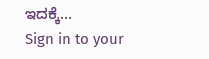ಇದಕ್ಕೆ…
Sign in to your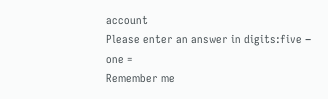account
Please enter an answer in digits:five − one =
Remember me